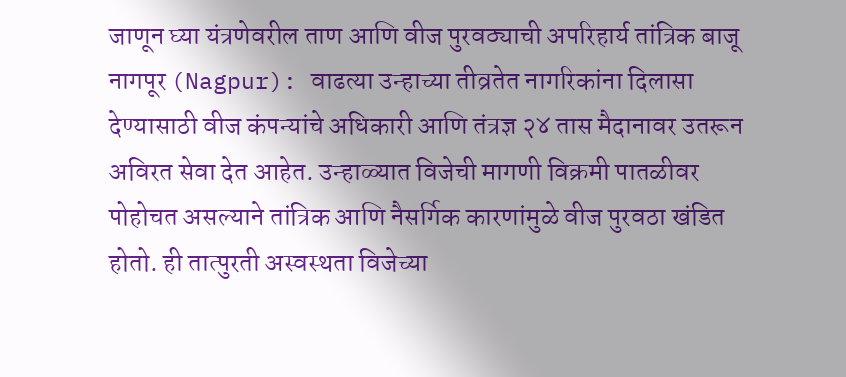जाणून घ्या यंत्रणेवरील ताण आणि वीज पुरवठ्याची अपरिहार्य तांत्रिक बाजू
नागपूर (Nagpur): वाढत्या उन्हाच्या तीव्रतेत नागरिकांना दिलासा देण्यासाठी वीज कंपन्यांचे अधिकारी आणि तंत्रज्ञ २४ तास मैदानावर उतरून अविरत सेवा देत आहेत. उन्हाळ्यात विजेची मागणी विक्रमी पातळीवर पोहोचत असल्याने तांत्रिक आणि नैसर्गिक कारणांमुळे वीज पुरवठा खंडित होतो. ही तात्पुरती अस्वस्थता विजेच्या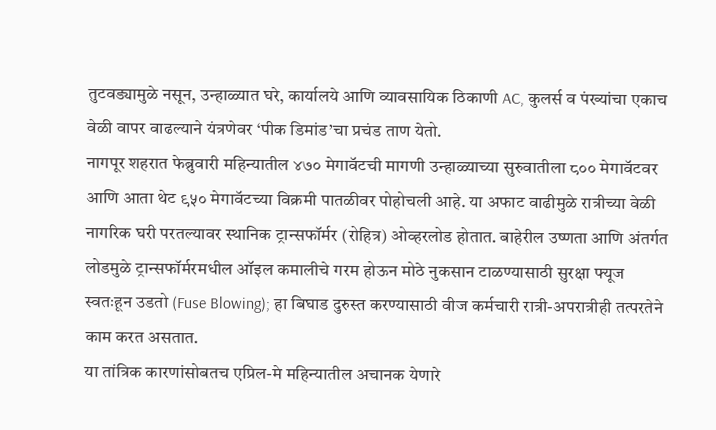तुटवड्यामुळे नसून, उन्हाळ्यात घरे, कार्यालये आणि व्यावसायिक ठिकाणी AC, कुलर्स व पंख्यांचा एकाच वेळी वापर वाढल्याने यंत्रणेवर ‘पीक डिमांड’चा प्रचंड ताण येतो.
नागपूर शहरात फेब्रुवारी महिन्यातील ४७० मेगावॅटची मागणी उन्हाळ्याच्या सुरुवातीला ८०० मेगावॅटवर आणि आता थेट ९५० मेगावॅटच्या विक्रमी पातळीवर पोहोचली आहे. या अफाट वाढीमुळे रात्रीच्या वेळी नागरिक घरी परतल्यावर स्थानिक ट्रान्सफॉर्मर (रोहित्र) ओव्हरलोड होतात. बाहेरील उष्णता आणि अंतर्गत लोडमुळे ट्रान्सफॉर्मरमधील ऑइल कमालीचे गरम होऊन मोठे नुकसान टाळण्यासाठी सुरक्षा फ्यूज स्वतःहून उडतो (Fuse Blowing); हा बिघाड दुरुस्त करण्यासाठी वीज कर्मचारी रात्री-अपरात्रीही तत्परतेने काम करत असतात.
या तांत्रिक कारणांसोबतच एप्रिल-मे महिन्यातील अचानक येणारे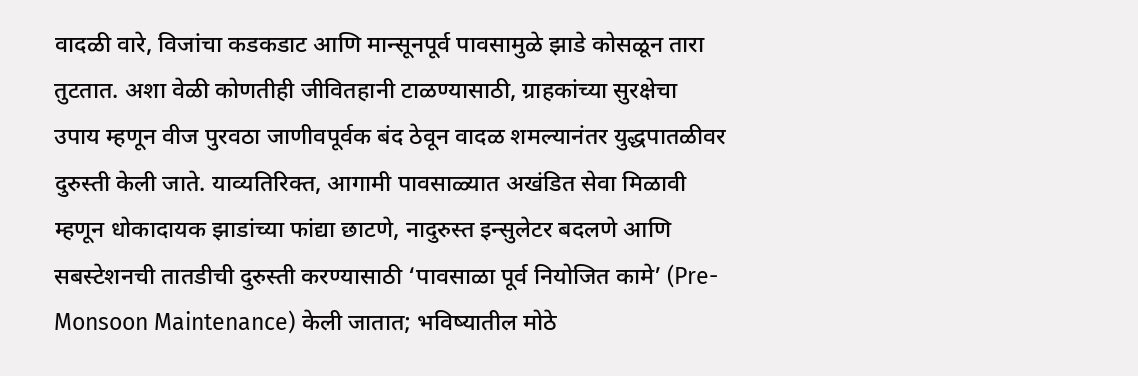वादळी वारे, विजांचा कडकडाट आणि मान्सूनपूर्व पावसामुळे झाडे कोसळून तारा तुटतात. अशा वेळी कोणतीही जीवितहानी टाळण्यासाठी, ग्राहकांच्या सुरक्षेचा उपाय म्हणून वीज पुरवठा जाणीवपूर्वक बंद ठेवून वादळ शमल्यानंतर युद्धपातळीवर दुरुस्ती केली जाते. याव्यतिरिक्त, आगामी पावसाळ्यात अखंडित सेवा मिळावी म्हणून धोकादायक झाडांच्या फांद्या छाटणे, नादुरुस्त इन्सुलेटर बदलणे आणि सबस्टेशनची तातडीची दुरुस्ती करण्यासाठी ‘पावसाळा पूर्व नियोजित कामे’ (Pre-Monsoon Maintenance) केली जातात; भविष्यातील मोठे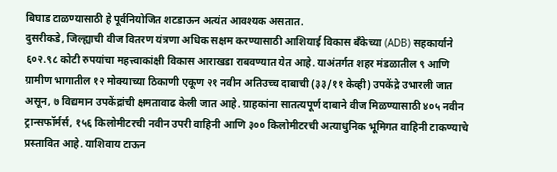बिघाड टाळण्यासाठी हे पूर्वनियोजित शटडाऊन अत्यंत आवश्यक असतात.
दुसरीकडे, जिल्ह्याची वीज वितरण यंत्रणा अधिक सक्षम करण्यासाठी आशियाई विकास बँकेच्या (ADB) सहकार्याने ६०२.९८ कोटी रुपयांचा महत्त्वाकांक्षी विकास आराखडा राबवण्यात येत आहे. याअंतर्गत शहर मंडळातील ९ आणि ग्रामीण भागातील १२ मोक्याच्या ठिकाणी एकूण २१ नवीन अतिउच्च दाबाची (३३/११ केव्ही) उपकेंद्रे उभारली जात असून, ७ विद्यमान उपकेंद्रांची क्षमतावाढ केली जात आहे. ग्राहकांना सातत्यपूर्ण दाबाने वीज मिळण्यासाठी ४०५ नवीन ट्रान्सफॉर्मर्स, १५६ किलोमीटरची नवीन उपरी वाहिनी आणि ३०० किलोमीटरची अत्याधुनिक भूमिगत वाहिनी टाकण्याचे प्रस्तावित आहे. याशिवाय टाऊन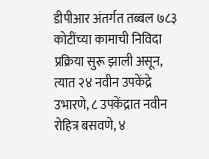डीपीआर अंतर्गत तब्बल ७८३ कोटींच्या कामाची निविदा प्रक्रिया सुरू झाली असून, त्यात २४ नवीन उपकेंद्रे उभारणे, ८ उपकेंद्रात नवीन रोहित्र बसवणे, ४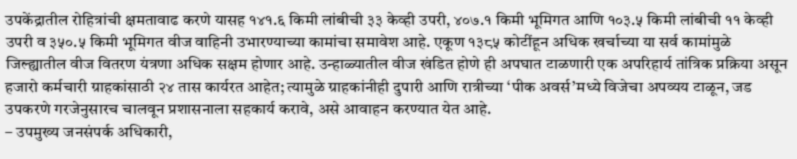उपकेंद्रातील रोहित्रांची क्षमतावाढ करणे यासह १४१.६ किमी लांबीची ३३ केव्ही उपरी, ४०७.१ किमी भूमिगत आणि १०३.५ किमी लांबीची ११ केव्ही उपरी व ३५०.५ किमी भूमिगत वीज वाहिनी उभारण्याच्या कामांचा समावेश आहे. एकूण १३८५ कोटींहून अधिक खर्चाच्या या सर्व कामांमुळे जिल्ह्यातील वीज वितरण यंत्रणा अधिक सक्षम होणार आहे. उन्हाळ्यातील वीज खंडित होणे ही अपघात टाळणारी एक अपरिहार्य तांत्रिक प्रक्रिया असून हजारो कर्मचारी ग्राहकांसाठी २४ तास कार्यरत आहेत; त्यामुळे ग्राहकांनीही दुपारी आणि रात्रीच्या ‘पीक अवर्स’मध्ये विजेचा अपव्यय टाळून, जड उपकरणे गरजेनुसारच चालवून प्रशासनाला सहकार्य करावे, असे आवाहन करण्यात येत आहे.
– उपमुख्य जनसंपर्क अधिकारी,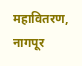महावितरण, नागपूर